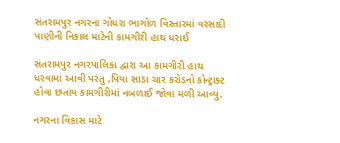સંતરામપુર નગરના ગોધરા ભાગોળ વિસ્તારમાં વરસાદી પાણીની નિકાલ માટેની કામગીરી હાથ ધરાઈ

સંતરામપુર નગરપાલિકા દ્વારા આ કામગીરી હાથ ધરવામાં આવી પરંતુ ‚પિયા સાડા ચાર કરોડનો કોન્ટ્રાક્ટ હોવા છતાંય કામગીરીમાં નબળાઈ જોવા મળી આવ્યું.

નગરના વિકાસ માટે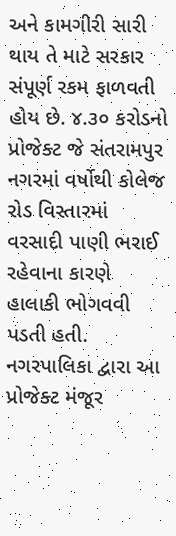અને કામગીરી સારી થાય તે માટે સરકાર સંપૂર્ણ રકમ ફાળવતી હોય છે. ૪.૩૦ કરોડનો પ્રોજેક્ટ જે સંતરામપુર નગરમાં વર્ષોથી કોલેજ રોડ વિસ્તારમાં વરસાદી પાણી ભરાઈ રહેવાના કારણે હાલાકી ભોગવવી પડતી હતી. નગરપાલિકા દ્વારા આ પ્રોજેક્ટ મંજૂર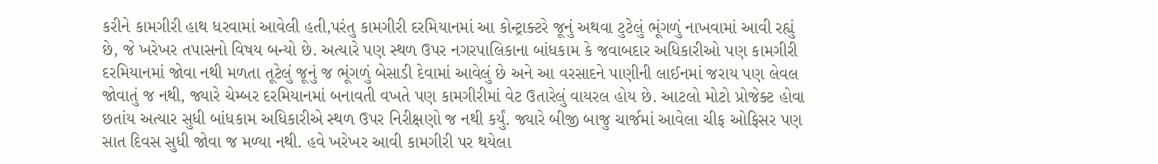કરીને કામગીરી હાથ ધરવામાં આવેલી હતી,પરંતુ કામગીરી દરમિયાનમાં આ કોન્ટ્રાક્ટરે જૂનું અથવા ટુટેલું ભૂંગળું નાખવામાં આવી રહ્યું છે, જે ખરેખર તપાસનો વિષય બન્યો છે. અત્યારે પણ સ્થળ ઉપર નગરપાલિકાના બાંધકામ કે જવાબદાર અધિકારીઓ પણ કામગીરી દરમિયાનમાં જોવા નથી મળતા તૂટેલું જૂનું જ ભૂંગળું બેસાડી દેવામાં આવેલું છે અને આ વરસાદને પાણીની લાઈનમાં જરાય પણ લેવલ જોવાતું જ નથી, જ્યારે ચેમ્બર દરમિયાનમાં બનાવતી વખતે પણ કામગીરીમાં વેટ ઉતારેલું વાયરલ હોય છે. આટલો મોટો પ્રોજેક્ટ હોવા છતાંય અત્યાર સુધી બાંધકામ અધિકારીએ સ્થળ ઉપર નિરીક્ષણો જ નથી કર્યું. જ્યારે બીજી બાજુ ચાર્જમાં આવેલા ચીફ ઓફિસર પણ સાત દિવસ સુધી જોવા જ મળ્યા નથી. હવે ખરેખર આવી કામગીરી પર થયેલા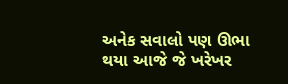અનેક સવાલો પણ ઊભા થયા આજે જે ખરેખર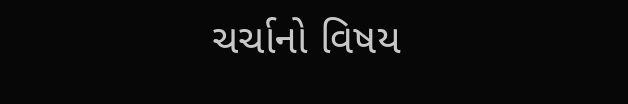ચર્ચાનો વિષય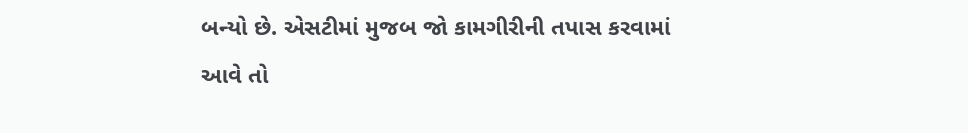બન્યો છે. એસટીમાં મુજબ જો કામગીરીની તપાસ કરવામાં આવે તો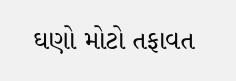ઘણો મોટો તફાવત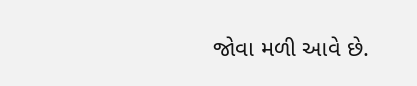જોવા મળી આવે છે.